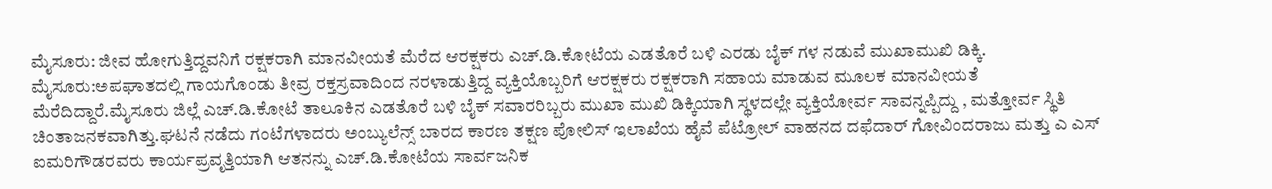ಮೈಸೂರು: ಜೀವ ಹೋಗುತ್ತಿದ್ದವನಿಗೆ ರಕ್ಷಕರಾಗಿ ಮಾನವೀಯತೆ ಮೆರೆದ ಆರಕ್ಷಕರು ಎಚ್.ಡಿ.ಕೋಟೆಯ ಎಡತೊರೆ ಬಳಿ ಎರಡು ಬೈಕ್ ಗಳ ನಡುವೆ ಮುಖಾಮುಖಿ ಡಿಕ್ಕಿ. ಮೈಸೂರು:ಅಪಘಾತದಲ್ಲಿ‌ ಗಾಯಗೊಂಡು ತೀವ್ರ ರಕ್ತಸ್ರವಾದಿಂದ ನರಳಾಡುತ್ತಿದ್ದ ವ್ಯಕ್ತಿಯೊಬ್ಬರಿಗೆ ಆರಕ್ಷಕರು ರಕ್ಷಕರಾಗಿ ಸಹಾಯ ಮಾಡುವ ಮೂಲಕ ಮಾನವೀಯತೆ ಮೆರೆದಿದ್ದಾರೆ.ಮೈಸೂರು ಜಿಲ್ಲೆ ಎಚ್.ಡಿ.ಕೋಟೆ ತಾಲೂಕಿನ ಎಡತೊರೆ ಬಳಿ ಬೈಕ್ ಸವಾರರಿಬ್ಬರು ಮುಖಾ ಮುಖಿ ಡಿಕ್ಕಿಯಾಗಿ ಸ್ಥಳದಲ್ಲೇ ವ್ಯಕ್ತಿಯೋರ್ವ ಸಾವನ್ನಪ್ಪಿದ್ದು , ಮತ್ತೋರ್ವ ಸ್ಥಿತಿ ಚಿಂತಾಜನಕವಾಗಿತ್ತು.ಘಟನೆ ನಡೆದು ಗಂಟೆಗಳಾದರು ಅಂಬ್ಯುಲೆನ್ಸ್ ಬಾರದ ಕಾರಣ ತಕ್ಷಣ ಪೋಲಿಸ್ ಇಲಾಖೆಯ ಹೈವೆ ಪೆಟ್ರೋಲ್ ವಾಹನದ ದಫೆದಾರ್ ಗೋವಿಂದರಾಜು ಮತ್ತು ಎ ಎಸ್ ಐಮರಿಗೌಡರವರು ಕಾರ್ಯಪ್ರವೃತ್ತಿಯಾಗಿ ಆತನನ್ನು ಎಚ್.ಡಿ.ಕೋಟೆಯ ಸಾರ್ವಜನಿಕ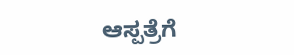ಆಸ್ಪತ್ರೆಗೆ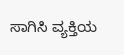ಸಾಗಿಸಿ ವ್ಯಕ್ತಿಯ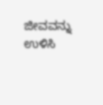ಜೀವವನ್ನು ಉಳಿಸಿ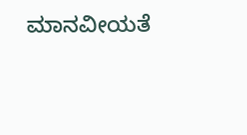ಮಾನವೀಯತೆ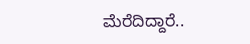ಮೆರೆದಿದ್ದಾರೆ..